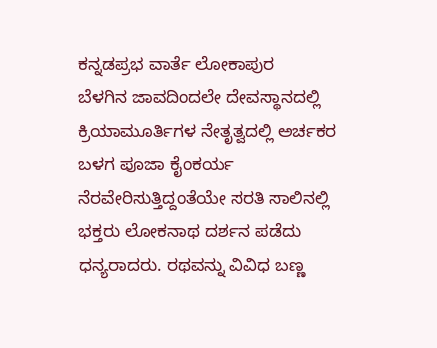ಕನ್ನಡಪ್ರಭ ವಾರ್ತೆ ಲೋಕಾಪುರ
ಬೆಳಗಿನ ಜಾವದಿಂದಲೇ ದೇವಸ್ಥಾನದಲ್ಲಿ ಕ್ರಿಯಾಮೂರ್ತಿಗಳ ನೇತೃತ್ವದಲ್ಲಿ ಅರ್ಚಕರ ಬಳಗ ಪೂಜಾ ಕೈಂಕರ್ಯ ನೆರವೇರಿಸುತ್ತಿದ್ದಂತೆಯೇ ಸರತಿ ಸಾಲಿನಲ್ಲಿ ಭಕ್ತರು ಲೋಕನಾಥ ದರ್ಶನ ಪಡೆದು ಧನ್ಯರಾದರು. ರಥವನ್ನು ವಿವಿಧ ಬಣ್ಣ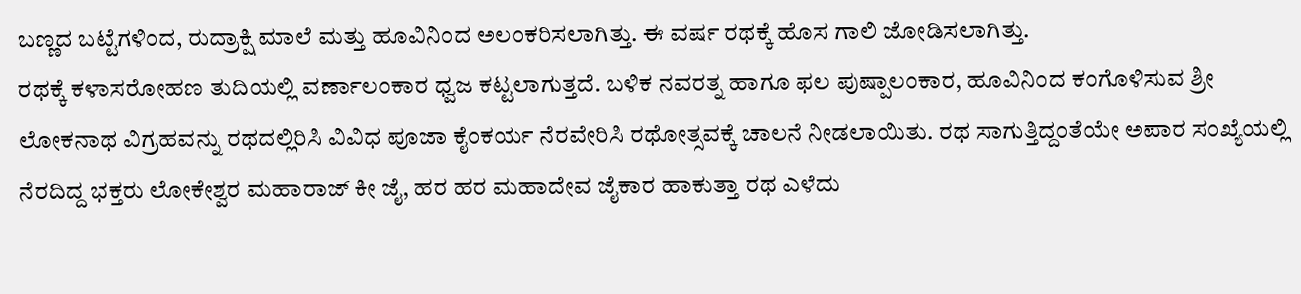ಬಣ್ಣದ ಬಟ್ಟೆಗಳಿಂದ, ರುದ್ರಾಕ್ಷಿ ಮಾಲೆ ಮತ್ತು ಹೂವಿನಿಂದ ಅಲಂಕರಿಸಲಾಗಿತ್ತು. ಈ ವರ್ಷ ರಥಕ್ಕೆ ಹೊಸ ಗಾಲಿ ಜೋಡಿಸಲಾಗಿತ್ತು.
ರಥಕ್ಕೆ ಕಳಾಸರೋಹಣ ತುದಿಯಲ್ಲಿ ವರ್ಣಾಲಂಕಾರ ಧ್ವಜ ಕಟ್ಟಲಾಗುತ್ತದೆ. ಬಳಿಕ ನವರತ್ನ ಹಾಗೂ ಫಲ ಪುಷ್ಪಾಲಂಕಾರ, ಹೂವಿನಿಂದ ಕಂಗೊಳಿಸುವ ಶ್ರೀ ಲೋಕನಾಥ ವಿಗ್ರಹವನ್ನು ರಥದಲ್ಲಿರಿಸಿ ವಿವಿಧ ಪೂಜಾ ಕೈಂಕರ್ಯ ನೆರವೇರಿಸಿ ರಥೋತ್ಸವಕ್ಕೆ ಚಾಲನೆ ನೀಡಲಾಯಿತು. ರಥ ಸಾಗುತ್ತಿದ್ದಂತೆಯೇ ಅಪಾರ ಸಂಖ್ಯೆಯಲ್ಲಿ ನೆರದಿದ್ದ ಭಕ್ತರು ಲೋಕೇಶ್ವರ ಮಹಾರಾಜ್ ಕೀ ಜೈ, ಹರ ಹರ ಮಹಾದೇವ ಜೈಕಾರ ಹಾಕುತ್ತಾ ರಥ ಎಳೆದು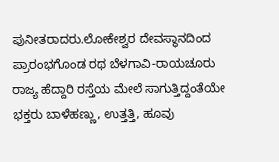ಪುನೀತರಾದರು.ಲೋಕೇಶ್ವರ ದೇವಸ್ಥಾನದಿಂದ ಪ್ರಾರಂಭಗೊಂಡ ರಥ ಬೆಳಗಾವಿ-ರಾಯಚೂರು ರಾಜ್ಯ ಹೆದ್ದಾರಿ ರಸ್ತೆಯ ಮೇಲೆ ಸಾಗುತ್ತಿದ್ದಂತೆಯೇ ಭಕ್ತರು ಬಾಳೆಹಣ್ಣು, ಉತ್ತತ್ತಿ, ಹೂವು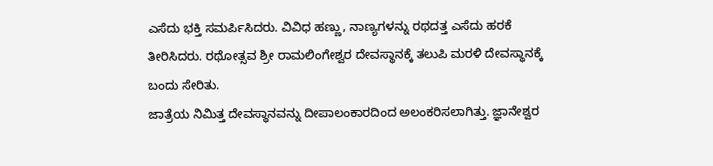ಎಸೆದು ಭಕ್ತಿ ಸಮರ್ಪಿಸಿದರು. ವಿವಿಧ ಹಣ್ಣು, ನಾಣ್ಯಗಳನ್ನು ರಥದತ್ತ ಎಸೆದು ಹರಕೆ ತೀರಿಸಿದರು. ರಥೋತ್ಸವ ಶ್ರೀ ರಾಮಲಿಂಗೇಶ್ವರ ದೇವಸ್ಥಾನಕ್ಕೆ ತಲುಪಿ ಮರಳಿ ದೇವಸ್ಥಾನಕ್ಕೆ ಬಂದು ಸೇರಿತು.
ಜಾತ್ರೆಯ ನಿಮಿತ್ತ ದೇವಸ್ಥಾನವನ್ನು ದೀಪಾಲಂಕಾರದಿಂದ ಅಲಂಕರಿಸಲಾಗಿತ್ತು. ಜ್ಞಾನೇಶ್ವರ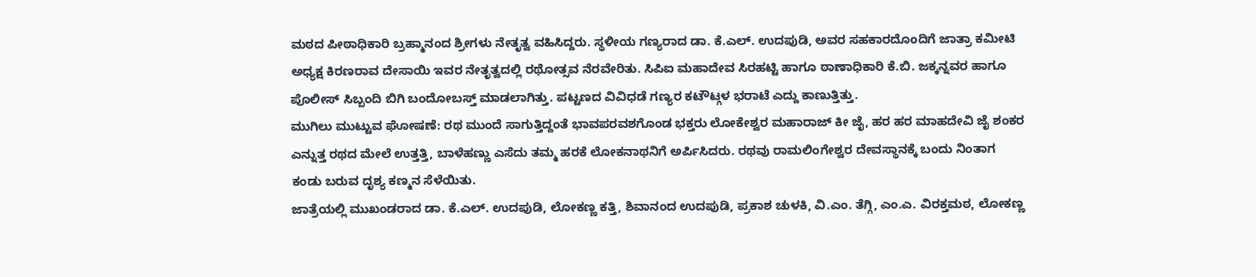ಮಠದ ಪೀಠಾಧಿಕಾರಿ ಬ್ರಹ್ಮಾನಂದ ಶ್ರೀಗಳು ನೇತೃತ್ವ ವಹಿಸಿದ್ದರು. ಸ್ಥಳೀಯ ಗಣ್ಯರಾದ ಡಾ. ಕೆ.ಎಲ್. ಉದಪುಡಿ, ಅವರ ಸಹಕಾರದೊಂದಿಗೆ ಜಾತ್ರಾ ಕಮೀಟಿ ಅಧ್ಯಕ್ಷ ಕಿರಣರಾವ ದೇಸಾಯಿ ಇವರ ನೇತೃತ್ವದಲ್ಲಿ ರಥೋತ್ಸವ ನೆರವೇರಿತು. ಸಿಪಿಐ ಮಹಾದೇವ ಸಿರಹಟ್ಟಿ ಹಾಗೂ ಠಾಣಾಧಿಕಾರಿ ಕೆ.ಬಿ. ಜಕ್ಕನ್ನವರ ಹಾಗೂ ಪೊಲೀಸ್ ಸಿಬ್ಬಂದಿ ಬಿಗಿ ಬಂದೋಬಸ್ತ್ ಮಾಡಲಾಗಿತ್ತು. ಪಟ್ಟಣದ ವಿವಿಧಡೆ ಗಣ್ಯರ ಕಟೌಟ್ಗಳ ಭರಾಟೆ ಎದ್ದು ಕಾಣುತ್ತಿತ್ತು.
ಮುಗಿಲು ಮುಟ್ಟುವ ಘೋಷಣೆ: ರಥ ಮುಂದೆ ಸಾಗುತ್ತಿದ್ದಂತೆ ಭಾವಪರವಶಗೊಂಡ ಭಕ್ತರು ಲೋಕೇಶ್ವರ ಮಹಾರಾಜ್ ಕೀ ಜೈ, ಹರ ಹರ ಮಾಹದೇವಿ ಜೈ ಶಂಕರ ಎನ್ನುತ್ತ ರಥದ ಮೇಲೆ ಉತ್ತತ್ತಿ, ಬಾಳೆಹಣ್ಣು ಎಸೆದು ತಮ್ಮ ಹರಕೆ ಲೋಕನಾಥನಿಗೆ ಅರ್ಪಿಸಿದರು. ರಥವು ರಾಮಲಿಂಗೇಶ್ವರ ದೇವಸ್ಥಾನಕ್ಕೆ ಬಂದು ನಿಂತಾಗ ಕಂಡು ಬರುವ ದೃಶ್ಯ ಕಣ್ಮನ ಸೆಳೆಯಿತು.
ಜಾತ್ರೆಯಲ್ಲಿ ಮುಖಂಡರಾದ ಡಾ. ಕೆ.ಎಲ್. ಉದಪುಡಿ, ಲೋಕಣ್ಣ ಕತ್ತಿ, ಶಿವಾನಂದ ಉದಪುಡಿ, ಪ್ರಕಾಶ ಚುಳಕಿ, ವಿ.ಎಂ. ತೆಗ್ಗಿ, ಎಂ.ಎ. ವಿರಕ್ತಮಠ, ಲೋಕಣ್ಣ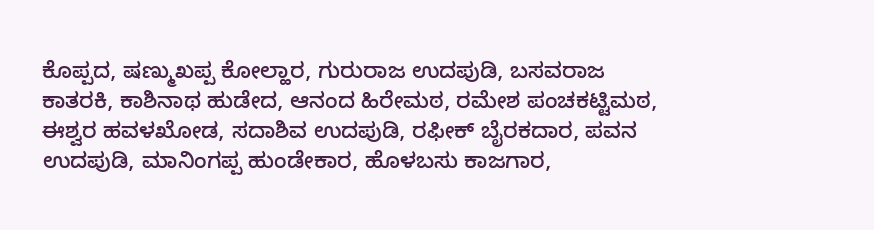ಕೊಪ್ಪದ, ಷಣ್ಮುಖಪ್ಪ ಕೋಲ್ಹಾರ, ಗುರುರಾಜ ಉದಪುಡಿ, ಬಸವರಾಜ ಕಾತರಕಿ, ಕಾಶಿನಾಥ ಹುಡೇದ, ಆನಂದ ಹಿರೇಮಠ, ರಮೇಶ ಪಂಚಕಟ್ಟಿಮಠ, ಈಶ್ವರ ಹವಳಖೋಡ, ಸದಾಶಿವ ಉದಪುಡಿ, ರಫೀಕ್ ಬೈರಕದಾರ, ಪವನ ಉದಪುಡಿ, ಮಾನಿಂಗಪ್ಪ ಹುಂಡೇಕಾರ, ಹೊಳಬಸು ಕಾಜಗಾರ,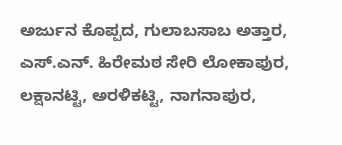ಅರ್ಜುನ ಕೊಪ್ಪದ, ಗುಲಾಬಸಾಬ ಅತ್ತಾರ, ಎಸ್.ಎನ್. ಹಿರೇಮಠ ಸೇರಿ ಲೋಕಾಪುರ, ಲಕ್ಷಾನಟ್ಟಿ, ಅರಳಿಕಟ್ಟಿ, ನಾಗನಾಪುರ,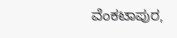ವೆಂಕಟಾಪುರ,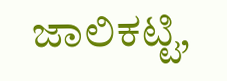ಜಾಲಿಕಟ್ಟಿ,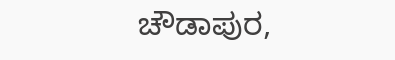ಚೌಡಾಪುರ,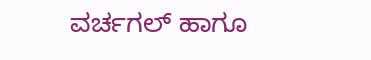ವರ್ಚಗಲ್ ಹಾಗೂ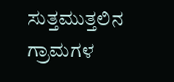ಸುತ್ತಮುತ್ತಲಿನ ಗ್ರಾಮಗಳ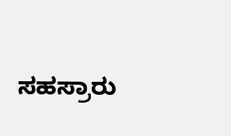ಸಹಸ್ರಾರು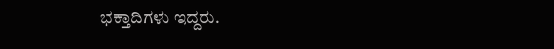ಭಕ್ತಾದಿಗಳು ಇದ್ದರು.